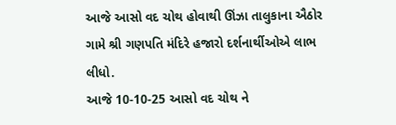આજે આસો વદ ચોથ હોવાથી ઊંઝા તાલુકાના ઐઠોર ગામે શ્રી ગણપતિ મંદિરે હજારો દર્શનાર્થીઓએ લાભ લીધો.
આજે 10-10-25 આસો વદ ચોથ ને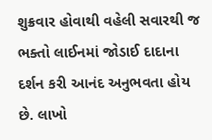શુક્રવાર હોવાથી વહેલી સવારથી જ ભક્તો લાઈનમાં જોડાઈ દાદાના દર્શન કરી આનંદ અનુભવતા હોય છે. લાખો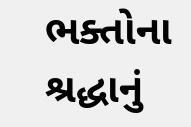ભક્તોના શ્રદ્ધાનું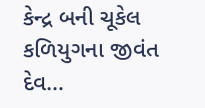કેન્દ્ર બની ચૂકેલ કળિયુગના જીવંત દેવ…